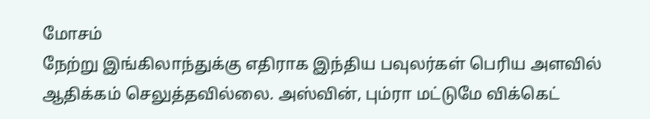மோசம்
நேற்று இங்கிலாந்துக்கு எதிராக இந்திய பவுலர்கள் பெரிய அளவில் ஆதிக்கம் செலுத்தவில்லை. அஸ்வின், பும்ரா மட்டுமே விக்கெட்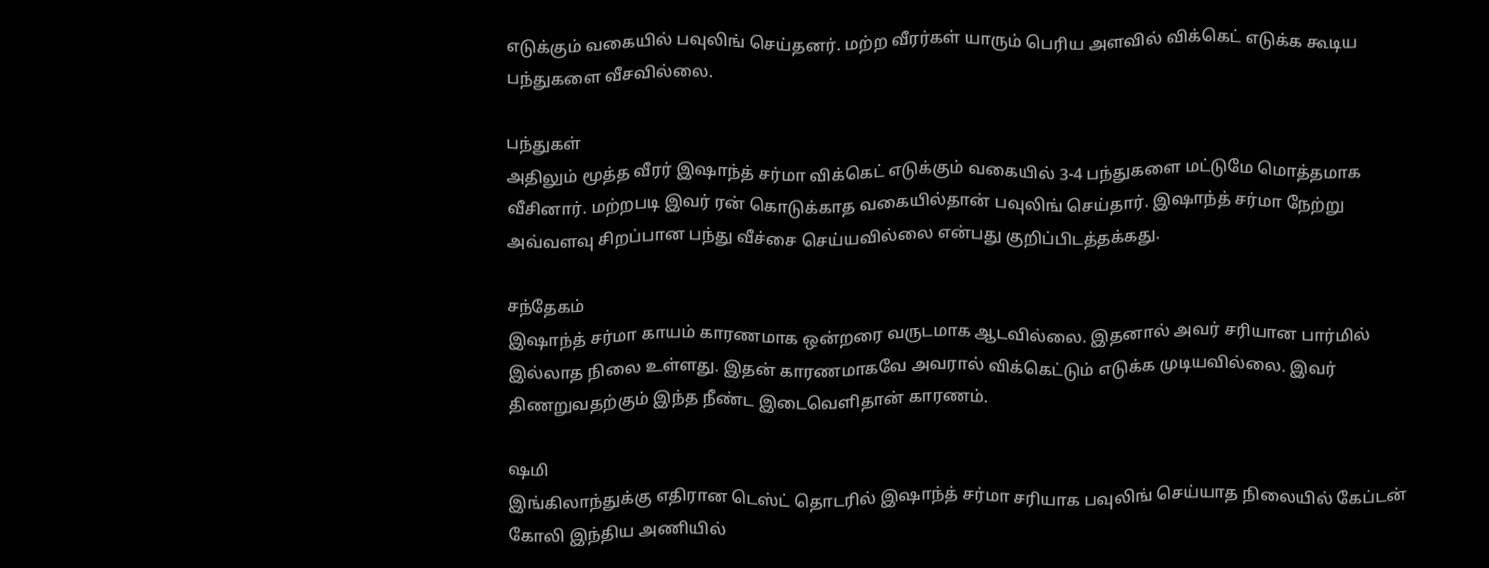எடுக்கும் வகையில் பவுலிங் செய்தனர். மற்ற வீரர்கள் யாரும் பெரிய அளவில் விக்கெட் எடுக்க கூடிய பந்துகளை வீசவில்லை.

பந்துகள்
அதிலும் மூத்த வீரர் இஷாந்த் சர்மா விக்கெட் எடுக்கும் வகையில் 3-4 பந்துகளை மட்டுமே மொத்தமாக வீசினார். மற்றபடி இவர் ரன் கொடுக்காத வகையில்தான் பவுலிங் செய்தார். இஷாந்த் சர்மா நேற்று அவ்வளவு சிறப்பான பந்து வீச்சை செய்யவில்லை என்பது குறிப்பிடத்தக்கது.

சந்தேகம்
இஷாந்த் சர்மா காயம் காரணமாக ஒன்றரை வருடமாக ஆடவில்லை. இதனால் அவர் சரியான பார்மில் இல்லாத நிலை உள்ளது. இதன் காரணமாகவே அவரால் விக்கெட்டும் எடுக்க முடியவில்லை. இவர் திணறுவதற்கும் இந்த நீண்ட இடைவெளிதான் காரணம்.

ஷமி
இங்கிலாந்துக்கு எதிரான டெஸ்ட் தொடரில் இஷாந்த் சர்மா சரியாக பவுலிங் செய்யாத நிலையில் கேப்டன் கோலி இந்திய அணியில்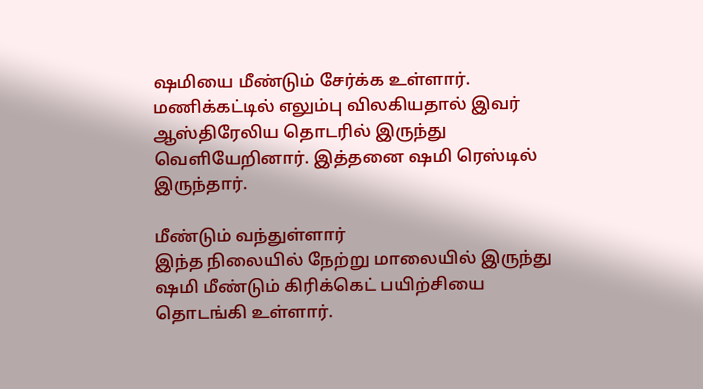ஷமியை மீண்டும் சேர்க்க உள்ளார். மணிக்கட்டில் எலும்பு விலகியதால் இவர் ஆஸ்திரேலிய தொடரில் இருந்து வெளியேறினார். இத்தனை ஷமி ரெஸ்டில் இருந்தார்.

மீண்டும் வந்துள்ளார்
இந்த நிலையில் நேற்று மாலையில் இருந்து ஷமி மீண்டும் கிரிக்கெட் பயிற்சியை தொடங்கி உள்ளார்.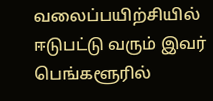வலைப்பயிற்சியில் ஈடுபட்டு வரும் இவர் பெங்களூரில்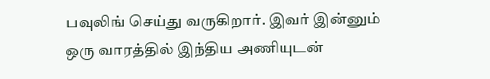பவுலிங் செய்து வருகிறார். இவர் இன்னும் ஒரு வாரத்தில் இந்திய அணியுடன்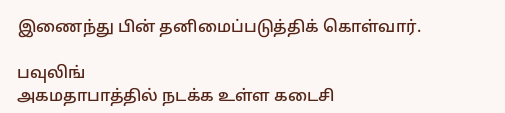இணைந்து பின் தனிமைப்படுத்திக் கொள்வார்.

பவுலிங்
அகமதாபாத்தில் நடக்க உள்ள கடைசி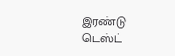இரண்டு டெஸ்ட்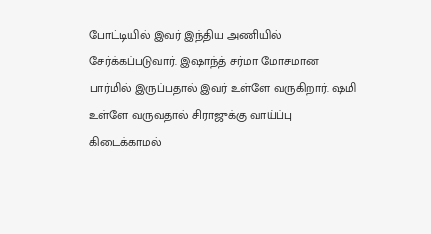போட்டியில் இவர் இந்திய அணியில் சேர்க்கப்படுவார். இஷாந்த் சர்மா மோசமான பார்மில் இருப்பதால் இவர் உள்ளே வருகிறார். ஷமி உள்ளே வருவதால் சிராஜுக்கு வாய்ப்பு கிடைக்காமல்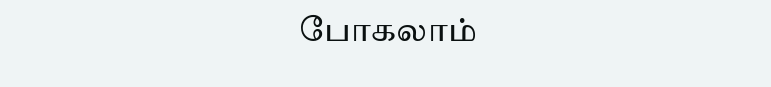போகலாம்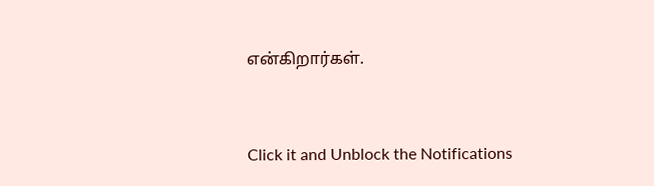என்கிறார்கள்.


Click it and Unblock the Notifications